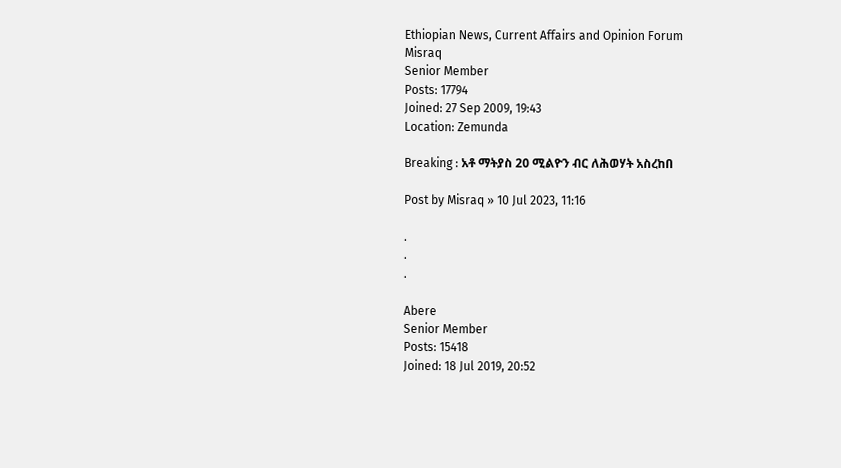Ethiopian News, Current Affairs and Opinion Forum
Misraq
Senior Member
Posts: 17794
Joined: 27 Sep 2009, 19:43
Location: Zemunda

Breaking : አቶ ማትያስ 20 ሚልዮን ብር ለሕወሃት አስረከበ

Post by Misraq » 10 Jul 2023, 11:16

.
.
.

Abere
Senior Member
Posts: 15418
Joined: 18 Jul 2019, 20:52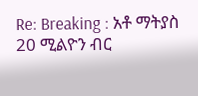Re: Breaking : አቶ ማትያስ 20 ሚልዮን ብር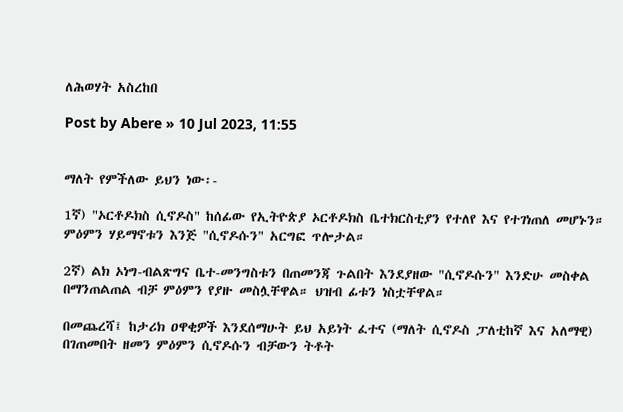ለሕወሃት አስረከበ

Post by Abere » 10 Jul 2023, 11:55


ማለት የምችለው ይህን ነው፡-

1ኛ) "ኦርቶዶክስ ሲኖዶስ" ከሰፊው የኢትዮጵያ ኦርቶዶክስ ቤተክርስቲያን የተለየ እና የተገነጠለ መሆኑን። ምዕምን ሃይማኖቱን እንጅ "ሲኖዶሱን" አርግፎ ጥሎታል።

2ኛ) ልክ ኦነግ-ብልጽግና ቤተ-መንግስቱን በጠመንጃ ጉልበት እንደያዘው "ሲኖዶሱን" እንድሁ መስቀል በማንጠልጠል ብቻ ምዕምን የያዙ መስሏቸዋል። ህዝብ ፊቱን ነስቷቸዋል።

በመጨረሻ፤ ከታሪክ ዐዋቂዎች እንደሰማሁት ይህ አይነት ፈተና (ማለት ሲኖዶስ ፓለቲከኛ እና አለማዊ) በገጠመበት ዘመን ምዕምን ሲኖዶሱን ብቻውን ትቶት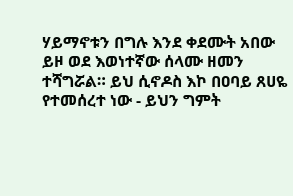ሃይማኖቱን በግሉ እንደ ቀደሙት አበው ይዞ ወደ እወነተኛው ሰላሙ ዘመን ተሻግሯል። ይህ ሲኖዶስ እኮ በዐባይ ጸሀዬ የተመሰረተ ነው - ይህን ግምት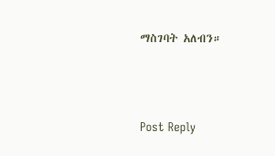ማስገባት አለብን።



Post Reply